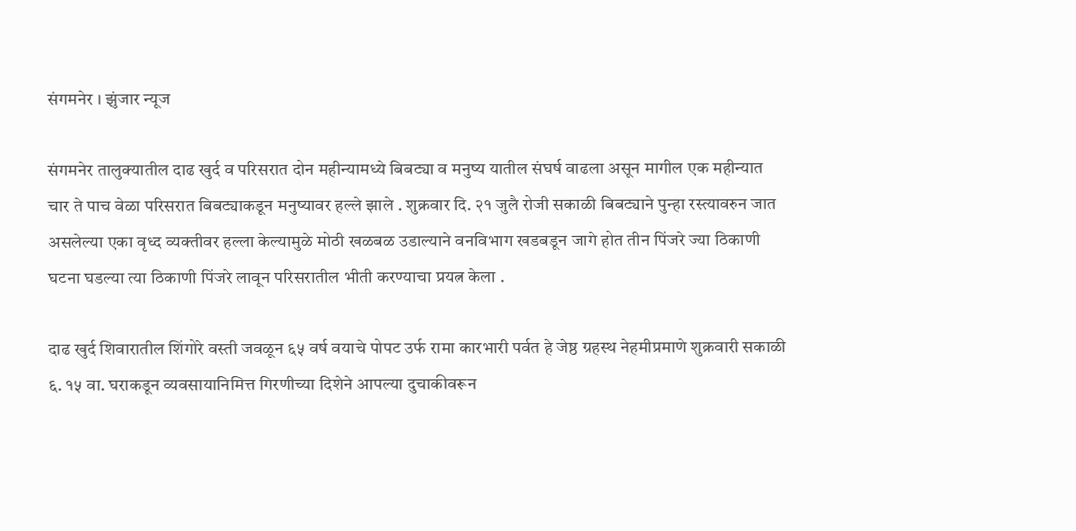संगमनेर । झुंजार न्यूज

संगमनेर तालुक्यातील दाढ खुर्द व परिसरात दोन महीन्यामध्ये बिबट्या व मनुष्य यातील संघर्ष वाढला असून मागील एक महीन्यात चार ते पाच वेळा परिसरात बिबट्याकडून मनुष्यावर हल्ले झाले . शुक्रवार दि. २१ जुलै रोजी सकाळी बिबट्याने पुन्हा रस्त्यावरुन जात असलेल्या एका वृध्द व्यक्तीवर हल्ला केल्यामुळे मोठी खळबळ उडाल्याने वनविभाग खडबडून जागे होत तीन पिंजरे ज्या ठिकाणी घटना घडल्या त्या ठिकाणी पिंजरे लावून परिसरातील भीती करण्याचा प्रयत्न केला .

दाढ खुर्द शिवारातील शिंगोरे वस्ती जवळून ६५ वर्ष वयाचे पोपट उर्फ रामा कारभारी पर्वत हे जेष्ठ ग्रहस्थ नेहमीप्रमाणे शुक्रवारी सकाळी ६. १५ वा. घराकडून व्यवसायानिमित्त गिरणीच्या दिशेने आपल्या दुचाकीवरून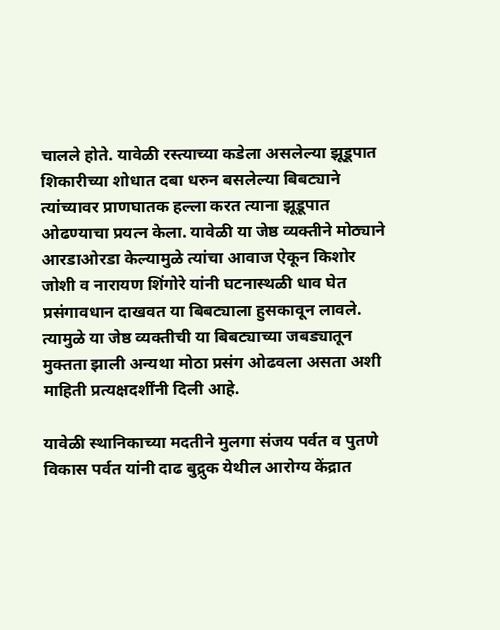चालले होते. यावेळी रस्त्याच्या कडेला असलेल्या झूडूपात शिकारीच्या शोधात दबा धरुन बसलेल्या बिबट्याने त्यांच्यावर प्राणघातक हल्ला करत त्याना झूडूपात ओढण्याचा प्रयत्न केला. यावेळी या जेष्ठ व्यक्तीने मोठ्याने आरडाओरडा केल्यामुळे त्यांचा आवाज ऐकून किशोर जोशी व नारायण शिंगोरे यांनी घटनास्थळी धाव घेत‌ प्रसंगावधान दाखवत या बिबट्याला हुसकावून लावले. त्यामुळे या जेष्ठ व्यक्तीची या बिबट्याच्या जबड्यातून मुक्तता झाली अन्यथा मोठा प्रसंग ओढवला असता अशी माहिती प्रत्यक्षदर्शींनी दिली आहे.

यावेळी स्थानिकाच्या मदतीने मुलगा संजय पर्वत व पुतणे विकास पर्वत यांनी दाढ बुद्रुक येथील आरोग्य केंद्रात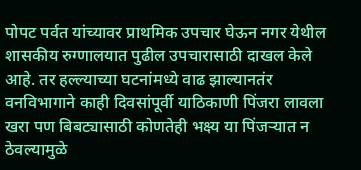पोपट पर्वत यांच्यावर प्राथमिक उपचार घेऊन नगर येथील शासकीय रुग्णालयात पुढील उपचारासाठी दाखल केले आहे. तर हल्ल्याच्या घटनांमध्ये वाढ झाल्यानतंर वनविभागाने काही दिवसांपूर्वी याठिकाणी पिंजरा लावला खरा पण बिबट्यासाठी कोणतेही भक्ष्य या पिंजऱ्यात न ठेवल्यामुळे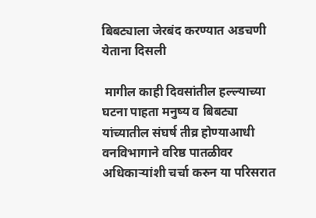बिबट्याला जेरबंद करण्यात अडचणी येताना दिसली

 मागील काही दिवसांतील हल्ल्याच्या घटना पाहता मनुष्य व बिबट्या यांच्यातील संघर्ष तीव्र होण्याआधी वनविभागाने वरिष्ठ पातळीवर अधिकाऱ्यांशी चर्चा करुन या परिसरात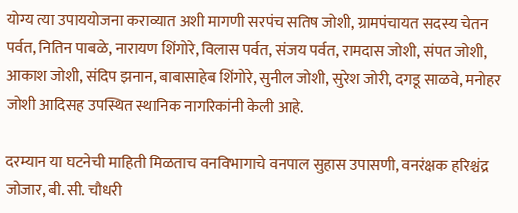योग्य त्या उपाययोजना कराव्यात अशी मागणी सरपंच सतिष जोशी, ग्रामपंचायत सदस्य चेतन पर्वत, नितिन पाबळे, नारायण शिंगोरे, विलास पर्वत, संजय पर्वत, रामदास जोशी, संपत जोशी, आकाश जोशी, संदिप झनान, बाबासाहेब शिंगोरे, सुनील जोशी, सुरेश जोरी, दगडू साळवे, मनोहर जोशी आदिसह उपस्थित स्थानिक नागरिकांनी केली आहे.

दरम्यान या घटनेची माहिती मिळताच वनविभागाचे वनपाल सुहास उपासणी, वनरंक्षक हरिश्चंद्र जोजार, बी. सी. चौधरी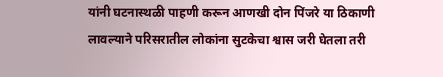यांनी घटनास्थळी पाहणी करून आणखी दोन पिंजरे या ठिकाणी लावल्याने परिसरातील लोकांना सुटकेचा श्वास जरी घेतला तरी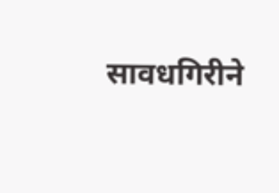सावधगिरीने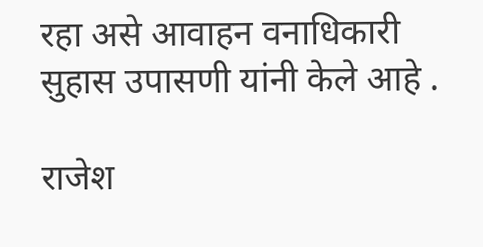रहा असे आवाहन वनाधिकारी सुहास उपासणी यांनी केले आहे .

राजेश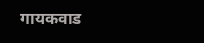गायकवाड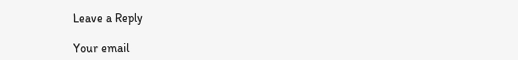Leave a Reply

Your email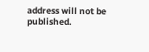address will not be published.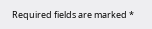Required fields are marked *